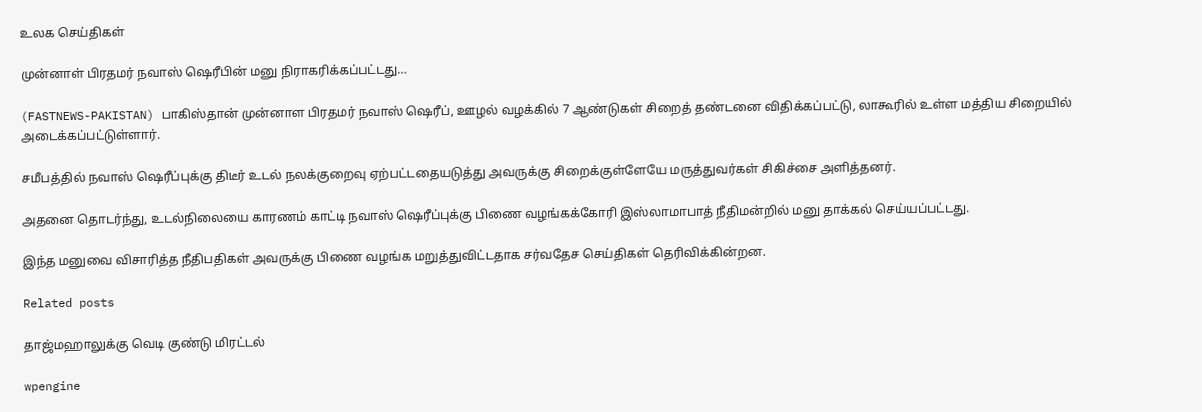உலக செய்திகள்

முன்னாள் பிரதமர் நவாஸ் ஷெரீபின் மனு நிராகரிக்கப்பட்டது…

(FASTNEWS-PAKISTAN) பாகிஸ்தான் முன்னாள பிரதமர் நவாஸ் ஷெரீப், ஊழல் வழக்கில் 7 ஆண்டுகள் சிறைத் தண்டனை விதிக்கப்பட்டு, லாகூரில் உள்ள மத்திய சிறையில் அடைக்கப்பட்டுள்ளார்.

சமீபத்தில் நவாஸ் ஷெரீப்புக்கு திடீர் உடல் நலக்குறைவு ஏற்பட்டதையடுத்து அவருக்கு சிறைக்குள்ளேயே மருத்துவர்கள் சிகிச்சை அளித்தனர்.

அதனை தொடர்ந்து, உடல்நிலையை காரணம் காட்டி நவாஸ் ஷெரீப்புக்கு பிணை வழங்கக்கோரி இஸ்லாமாபாத் நீதிமன்றில் மனு தாக்கல் செய்யப்பட்டது.

இந்த மனுவை விசாரித்த நீதிபதிகள் அவருக்கு பிணை வழங்க மறுத்துவிட்டதாக சர்வதேச செய்திகள் தெரிவிக்கின்றன.

Related posts

தாஜ்மஹாலுக்கு வெடி குண்டு மிரட்டல்

wpengine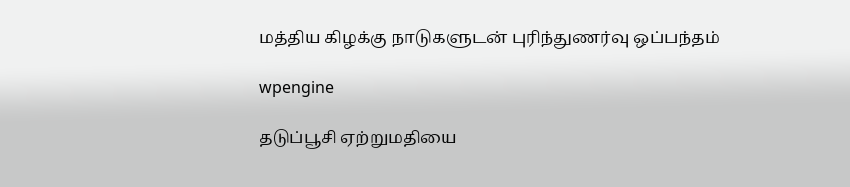மத்திய கிழக்கு நாடுகளுடன் புரிந்துணர்வு ஒப்பந்தம்

wpengine

தடுப்பூசி ஏற்றுமதியை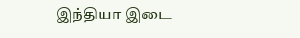இந்தியா இடை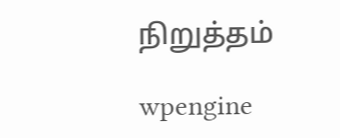நிறுத்தம்

wpengine